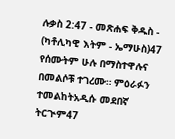ሉቃስ 2:47 - መጽሐፍ ቅዱስ - (ካቶሊካዊ እትም - ኤማሁስ)47 የሰሙትም ሁሉ በማስተዋሉና በመልሶቹ ተገረሙ። ምዕራፉን ተመልከትአዲሱ መደበኛ ትርጒም47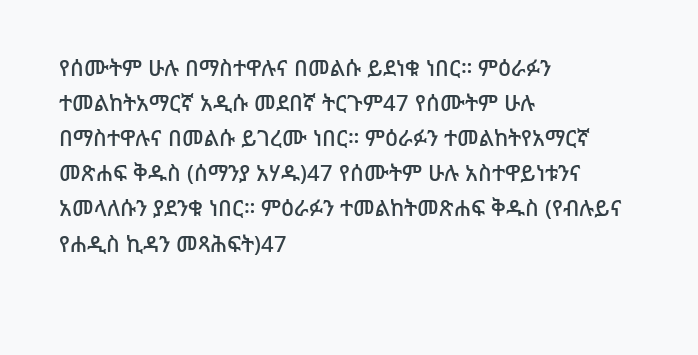የሰሙትም ሁሉ በማስተዋሉና በመልሱ ይደነቁ ነበር። ምዕራፉን ተመልከትአማርኛ አዲሱ መደበኛ ትርጉም47 የሰሙትም ሁሉ በማስተዋሉና በመልሱ ይገረሙ ነበር። ምዕራፉን ተመልከትየአማርኛ መጽሐፍ ቅዱስ (ሰማንያ አሃዱ)47 የሰሙትም ሁሉ አስተዋይነቱንና አመላለሱን ያደንቁ ነበር። ምዕራፉን ተመልከትመጽሐፍ ቅዱስ (የብሉይና የሐዲስ ኪዳን መጻሕፍት)47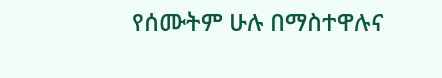የሰሙትም ሁሉ በማስተዋሉና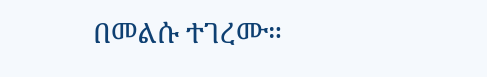በመልሱ ተገረሙ።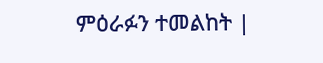ምዕራፉን ተመልከት |